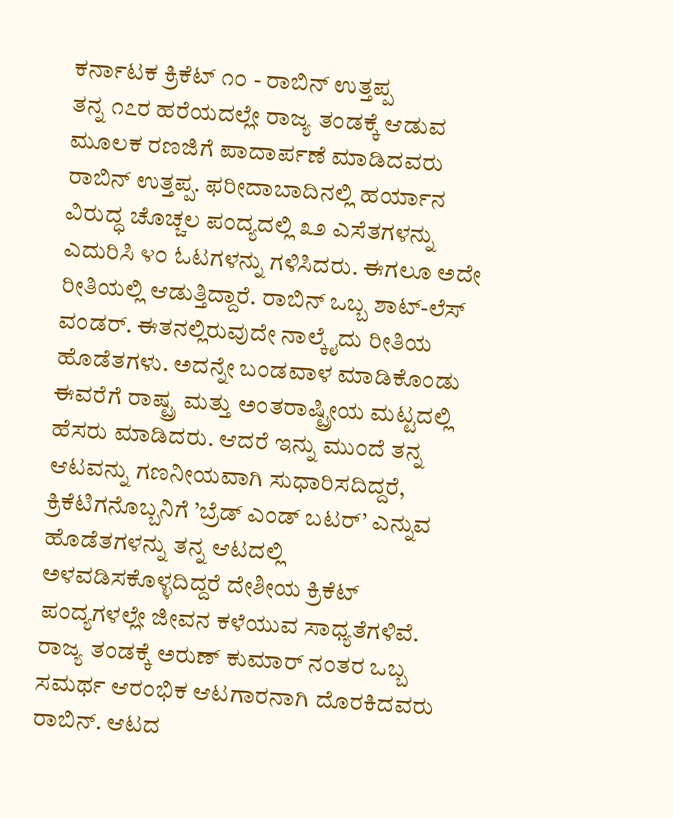ಕರ್ನಾಟಕ ಕ್ರಿಕೆಟ್ ೧೦ - ರಾಬಿನ್ ಉತ್ತಪ್ಪ
ತನ್ನ ೧೭ರ ಹರೆಯದಲ್ಲೇ ರಾಜ್ಯ ತಂಡಕ್ಕೆ ಆಡುವ ಮೂಲಕ ರಣಜಿಗೆ ಪಾದಾರ್ಪಣೆ ಮಾಡಿದವರು ರಾಬಿನ್ ಉತ್ತಪ್ಪ. ಫರೀದಾಬಾದಿನಲ್ಲಿ ಹರ್ಯಾನ ವಿರುದ್ಧ ಚೊಚ್ಚಲ ಪಂದ್ಯದಲ್ಲಿ ೩೨ ಎಸೆತಗಳನ್ನು ಎದುರಿಸಿ ೪೦ ಓಟಗಳನ್ನು ಗಳಿಸಿದರು. ಈಗಲೂ ಅದೇ ರೀತಿಯಲ್ಲಿ ಆಡುತ್ತಿದ್ದಾರೆ. ರಾಬಿನ್ ಒಬ್ಬ ಶಾಟ್-ಲೆಸ್ ವಂಡರ್. ಈತನಲ್ಲಿರುವುದೇ ನಾಲ್ಕೈದು ರೀತಿಯ ಹೊಡೆತಗಳು. ಅದನ್ನೇ ಬಂಡವಾಳ ಮಾಡಿಕೊಂಡು ಈವರೆಗೆ ರಾಷ್ಟ್ರ ಮತ್ತು ಅಂತರಾಷ್ಟ್ರೀಯ ಮಟ್ಟದಲ್ಲಿ ಹೆಸರು ಮಾಡಿದರು. ಆದರೆ ಇನ್ನು ಮುಂದೆ ತನ್ನ ಆಟವನ್ನು ಗಣನೀಯವಾಗಿ ಸುಧಾರಿಸದಿದ್ದರೆ, ಕ್ರಿಕೆಟಿಗನೊಬ್ಬನಿಗೆ ’ಬ್ರೆಡ್ ಎಂಡ್ ಬಟರ್’ ಎನ್ನುವ ಹೊಡೆತಗಳನ್ನು ತನ್ನ ಆಟದಲ್ಲಿ ಅಳವಡಿಸಕೊಳ್ಳದಿದ್ದರೆ ದೇಶೀಯ ಕ್ರಿಕೆಟ್ ಪಂದ್ಯಗಳಲ್ಲೇ ಜೀವನ ಕಳೆಯುವ ಸಾಧ್ಯತೆಗಳಿವೆ.
ರಾಜ್ಯ ತಂಡಕ್ಕೆ ಅರುಣ್ ಕುಮಾರ್ ನಂತರ ಒಬ್ಬ ಸಮರ್ಥ ಆರಂಭಿಕ ಆಟಗಾರನಾಗಿ ದೊರಕಿದವರು ರಾಬಿನ್. ಆಟದ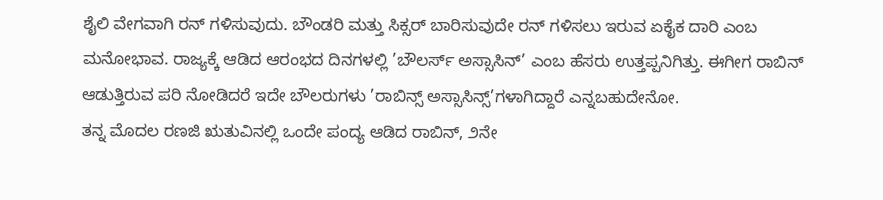ಶೈಲಿ ವೇಗವಾಗಿ ರನ್ ಗಳಿಸುವುದು. ಬೌಂಡರಿ ಮತ್ತು ಸಿಕ್ಸರ್ ಬಾರಿಸುವುದೇ ರನ್ ಗಳಿಸಲು ಇರುವ ಏಕೈಕ ದಾರಿ ಎಂಬ ಮನೋಭಾವ. ರಾಜ್ಯಕ್ಕೆ ಆಡಿದ ಆರಂಭದ ದಿನಗಳಲ್ಲಿ ’ಬೌಲರ್ಸ್ ಅಸ್ಸಾಸಿನ್’ ಎಂಬ ಹೆಸರು ಉತ್ತಪ್ಪನಿಗಿತ್ತು. ಈಗೀಗ ರಾಬಿನ್ ಆಡುತ್ತಿರುವ ಪರಿ ನೋಡಿದರೆ ಇದೇ ಬೌಲರುಗಳು ’ರಾಬಿನ್ಸ್ ಅಸ್ಸಾಸಿನ್ಸ್’ಗಳಾಗಿದ್ದಾರೆ ಎನ್ನಬಹುದೇನೋ.
ತನ್ನ ಮೊದಲ ರಣಜಿ ಋತುವಿನಲ್ಲಿ ಒಂದೇ ಪಂದ್ಯ ಆಡಿದ ರಾಬಿನ್, ೨ನೇ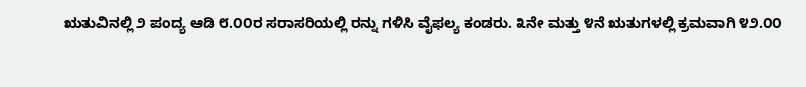ಋತುವಿನಲ್ಲಿ ೨ ಪಂದ್ಯ ಆಡಿ ೮.೦೦ರ ಸರಾಸರಿಯಲ್ಲಿ ರನ್ನು ಗಳಿಸಿ ವೈಫಲ್ಯ ಕಂಡರು. ೩ನೇ ಮತ್ತು ೪ನೆ ಋತುಗಳಲ್ಲಿ ಕ್ರಮವಾಗಿ ೪೨.೦೦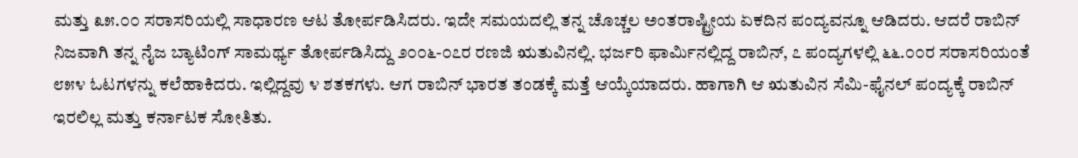ಮತ್ತು ೩೫.೦೦ ಸರಾಸರಿಯಲ್ಲಿ ಸಾಧಾರಣ ಆಟ ತೋರ್ಪಡಿಸಿದರು. ಇದೇ ಸಮಯದಲ್ಲಿ ತನ್ನ ಚೊಚ್ಚಲ ಅಂತರಾಷ್ಟ್ರೀಯ ಏಕದಿನ ಪಂದ್ಯವನ್ನೂ ಆಡಿದರು. ಆದರೆ ರಾಬಿನ್ ನಿಜವಾಗಿ ತನ್ನ ನೈಜ ಬ್ಯಾಟಿಂಗ್ ಸಾಮರ್ಥ್ಯ ತೋರ್ಪಡಿಸಿದ್ದು ೨೦೦೬-೦೭ರ ರಣಜಿ ಋತುವಿನಲ್ಲಿ. ಭರ್ಜರಿ ಫಾರ್ಮಿನಲ್ಲಿದ್ದ ರಾಬಿನ್, ೭ ಪಂದ್ಯಗಳಲ್ಲಿ ೬೬.೦೦ರ ಸರಾಸರಿಯಂತೆ ೮೫೪ ಓಟಗಳನ್ನು ಕಲೆಹಾಕಿದರು. ಇಲ್ಲಿದ್ದವು ೪ ಶತಕಗಳು. ಆಗ ರಾಬಿನ್ ಭಾರತ ತಂಡಕ್ಕೆ ಮತ್ತೆ ಆಯ್ಕೆಯಾದರು. ಹಾಗಾಗಿ ಆ ಋತುವಿನ ಸೆಮಿ-ಫೈನಲ್ ಪಂದ್ಯಕ್ಕೆ ರಾಬಿನ್ ಇರಲಿಲ್ಲ ಮತ್ತು ಕರ್ನಾಟಕ ಸೋತಿತು.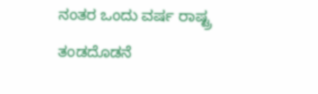ನಂತರ ಒಂದು ವರ್ಷ ರಾಷ್ಟ್ರ ತಂಡದೊಡನೆ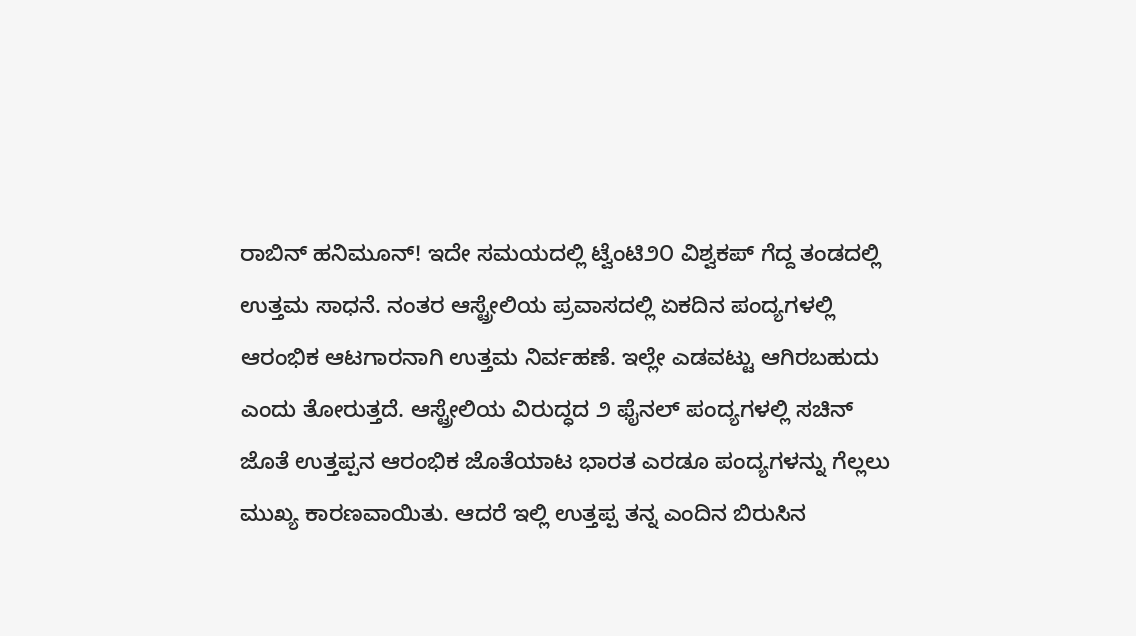ರಾಬಿನ್ ಹನಿಮೂನ್! ಇದೇ ಸಮಯದಲ್ಲಿ ಟ್ವೆಂಟಿ೨೦ ವಿಶ್ವಕಪ್ ಗೆದ್ದ ತಂಡದಲ್ಲಿ ಉತ್ತಮ ಸಾಧನೆ. ನಂತರ ಆಸ್ಟ್ರೇಲಿಯ ಪ್ರವಾಸದಲ್ಲಿ ಏಕದಿನ ಪಂದ್ಯಗಳಲ್ಲಿ ಆರಂಭಿಕ ಆಟಗಾರನಾಗಿ ಉತ್ತಮ ನಿರ್ವಹಣೆ. ಇಲ್ಲೇ ಎಡವಟ್ಟು ಆಗಿರಬಹುದು ಎಂದು ತೋರುತ್ತದೆ. ಆಸ್ಟ್ರೇಲಿಯ ವಿರುದ್ಧದ ೨ ಫೈನಲ್ ಪಂದ್ಯಗಳಲ್ಲಿ ಸಚಿನ್ ಜೊತೆ ಉತ್ತಪ್ಪನ ಆರಂಭಿಕ ಜೊತೆಯಾಟ ಭಾರತ ಎರಡೂ ಪಂದ್ಯಗಳನ್ನು ಗೆಲ್ಲಲು ಮುಖ್ಯ ಕಾರಣವಾಯಿತು. ಆದರೆ ಇಲ್ಲಿ ಉತ್ತಪ್ಪ ತನ್ನ ಎಂದಿನ ಬಿರುಸಿನ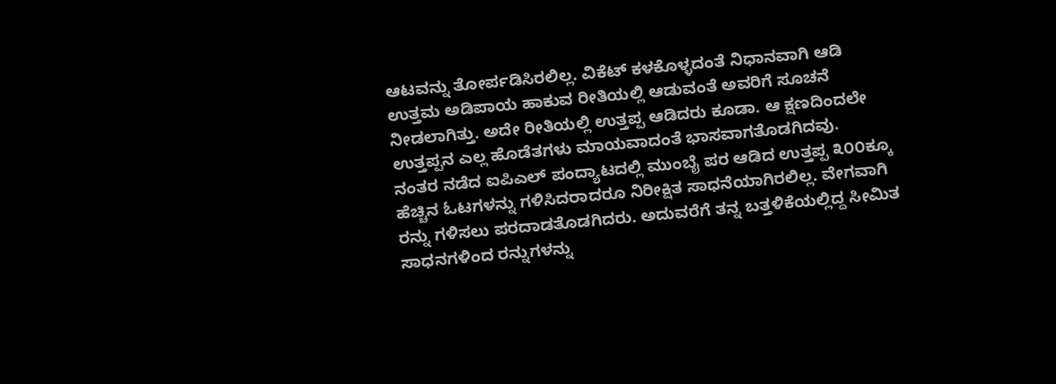ಆಟವನ್ನು ತೋರ್ಪಡಿಸಿರಲಿಲ್ಲ. ವಿಕೆಟ್ ಕಳಕೊಳ್ಳದಂತೆ ನಿಧಾನವಾಗಿ ಆಡಿ ಉತ್ತಮ ಅಡಿಪಾಯ ಹಾಕುವ ರೀತಿಯಲ್ಲಿ ಆಡುವಂತೆ ಅವರಿಗೆ ಸೂಚನೆ ನೀಡಲಾಗಿತ್ತು. ಅದೇ ರೀತಿಯಲ್ಲಿ ಉತ್ತಪ್ಪ ಆಡಿದರು ಕೂಡಾ. ಆ ಕ್ಷಣದಿಂದಲೇ ಉತ್ತಪ್ಪನ ಎಲ್ಲ ಹೊಡೆತಗಳು ಮಾಯವಾದಂತೆ ಭಾಸವಾಗತೊಡಗಿದವು.
ನಂತರ ನಡೆದ ಐಪಿಎಲ್ ಪಂದ್ಯಾಟದಲ್ಲಿ ಮುಂಬೈ ಪರ ಆಡಿದ ಉತ್ತಪ್ಪ ೩೦೦ಕ್ಕೂ ಹೆಚ್ಚಿನ ಓಟಗಳನ್ನು ಗಳಿಸಿದರಾದರೂ ನಿರೀಕ್ಷಿತ ಸಾಧನೆಯಾಗಿರಲಿಲ್ಲ. ವೇಗವಾಗಿ ರನ್ನು ಗಳಿಸಲು ಪರದಾಡತೊಡಗಿದರು. ಅದುವರೆಗೆ ತನ್ನ ಬತ್ತಳಿಕೆಯಲ್ಲಿದ್ದ ಸೀಮಿತ ಸಾಧನಗಳಿಂದ ರನ್ನುಗಳನ್ನು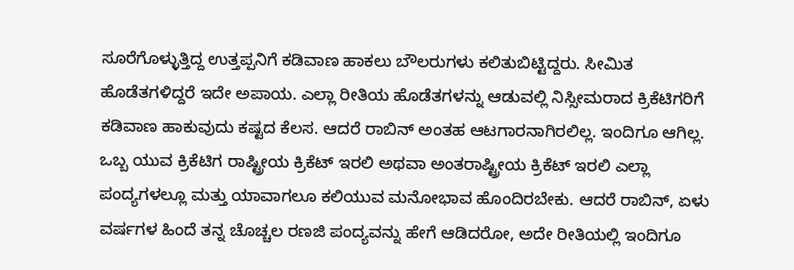ಸೂರೆಗೊಳ್ಳುತ್ತಿದ್ದ ಉತ್ತಪ್ಪನಿಗೆ ಕಡಿವಾಣ ಹಾಕಲು ಬೌಲರುಗಳು ಕಲಿತುಬಿಟ್ಟಿದ್ದರು. ಸೀಮಿತ ಹೊಡೆತಗಳಿದ್ದರೆ ಇದೇ ಅಪಾಯ. ಎಲ್ಲಾ ರೀತಿಯ ಹೊಡೆತಗಳನ್ನು ಆಡುವಲ್ಲಿ ನಿಸ್ಸೀಮರಾದ ಕ್ರಿಕೆಟಿಗರಿಗೆ ಕಡಿವಾಣ ಹಾಕುವುದು ಕಷ್ಟದ ಕೆಲಸ. ಆದರೆ ರಾಬಿನ್ ಅಂತಹ ಆಟಗಾರನಾಗಿರಲಿಲ್ಲ. ಇಂದಿಗೂ ಆಗಿಲ್ಲ. ಒಬ್ಬ ಯುವ ಕ್ರಿಕೆಟಿಗ ರಾಷ್ಟ್ರೀಯ ಕ್ರಿಕೆಟ್ ಇರಲಿ ಅಥವಾ ಅಂತರಾಷ್ಟ್ರೀಯ ಕ್ರಿಕೆಟ್ ಇರಲಿ ಎಲ್ಲಾ ಪಂದ್ಯಗಳಲ್ಲೂ ಮತ್ತು ಯಾವಾಗಲೂ ಕಲಿಯುವ ಮನೋಭಾವ ಹೊಂದಿರಬೇಕು. ಆದರೆ ರಾಬಿನ್, ಏಳು ವರ್ಷಗಳ ಹಿಂದೆ ತನ್ನ ಚೊಚ್ಚಲ ರಣಜಿ ಪಂದ್ಯವನ್ನು ಹೇಗೆ ಆಡಿದರೋ, ಅದೇ ರೀತಿಯಲ್ಲಿ ಇಂದಿಗೂ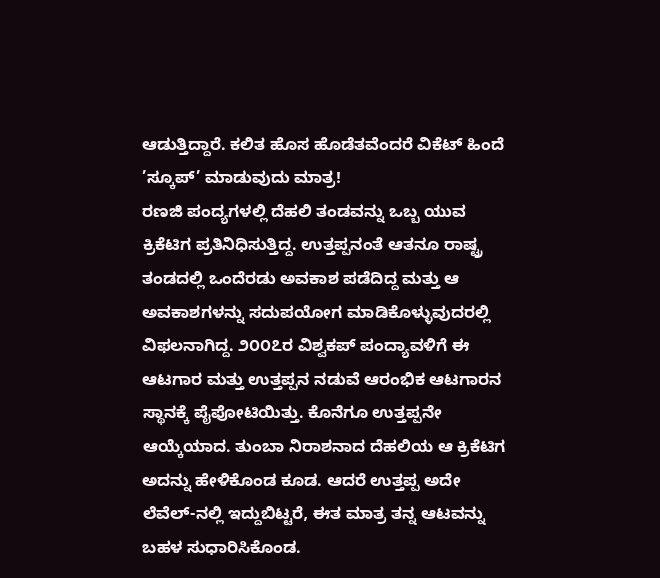ಆಡುತ್ತಿದ್ದಾರೆ. ಕಲಿತ ಹೊಸ ಹೊಡೆತವೆಂದರೆ ವಿಕೆಟ್ ಹಿಂದೆ ’ಸ್ಕೂಪ್’ ಮಾಡುವುದು ಮಾತ್ರ!
ರಣಜಿ ಪಂದ್ಯಗಳಲ್ಲಿ ದೆಹಲಿ ತಂಡವನ್ನು ಒಬ್ಬ ಯುವ ಕ್ರಿಕೆಟಿಗ ಪ್ರತಿನಿಧಿಸುತ್ತಿದ್ದ. ಉತ್ತಪ್ಪನಂತೆ ಆತನೂ ರಾಷ್ಟ್ರ ತಂಡದಲ್ಲಿ ಒಂದೆರಡು ಅವಕಾಶ ಪಡೆದಿದ್ದ ಮತ್ತು ಆ ಅವಕಾಶಗಳನ್ನು ಸದುಪಯೋಗ ಮಾಡಿಕೊಳ್ಳುವುದರಲ್ಲಿ ವಿಫಲನಾಗಿದ್ದ. ೨೦೦೭ರ ವಿಶ್ವಕಪ್ ಪಂದ್ಯಾವಳಿಗೆ ಈ ಆಟಗಾರ ಮತ್ತು ಉತ್ತಪ್ಪನ ನಡುವೆ ಆರಂಭಿಕ ಆಟಗಾರನ ಸ್ಥಾನಕ್ಕೆ ಪೈಪೋಟಿಯಿತ್ತು. ಕೊನೆಗೂ ಉತ್ತಪ್ಪನೇ ಆಯ್ಕೆಯಾದ. ತುಂಬಾ ನಿರಾಶನಾದ ದೆಹಲಿಯ ಆ ಕ್ರಿಕೆಟಿಗ ಅದನ್ನು ಹೇಳಿಕೊಂಡ ಕೂಡ. ಆದರೆ ಉತ್ತಪ್ಪ ಅದೇ ಲೆವೆಲ್-ನಲ್ಲಿ ಇದ್ದುಬಿಟ್ಟರೆ, ಈತ ಮಾತ್ರ ತನ್ನ ಆಟವನ್ನು ಬಹಳ ಸುಧಾರಿಸಿಕೊಂಡ.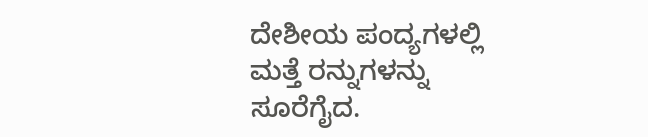ದೇಶೀಯ ಪಂದ್ಯಗಳಲ್ಲಿ ಮತ್ತೆ ರನ್ನುಗಳನ್ನು ಸೂರೆಗೈದ.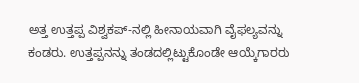ಅತ್ತ ಉತ್ತಪ್ಪ ವಿಶ್ವಕಪ್-ನಲ್ಲಿ ಹೀನಾಯವಾಗಿ ವೈಫಲ್ಯವನ್ನು ಕಂಡರು. ಉತ್ತಪ್ಪನನ್ನು ತಂಡದಲ್ಲಿಟ್ಟುಕೊಂಡೇ ಆಯ್ಕೆಗಾರರು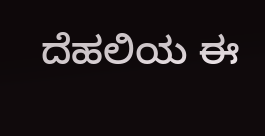ದೆಹಲಿಯ ಈ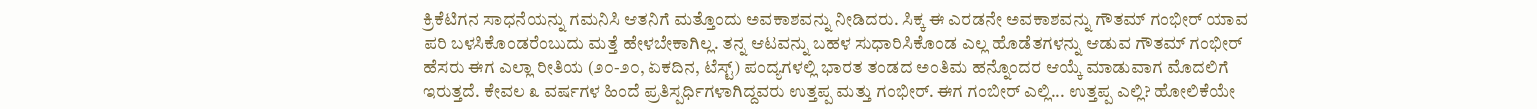ಕ್ರಿಕೆಟಿಗನ ಸಾಧನೆಯನ್ನು ಗಮನಿಸಿ ಆತನಿಗೆ ಮತ್ತೊಂದು ಅವಕಾಶವನ್ನು ನೀಡಿದರು. ಸಿಕ್ಕ ಈ ಎರಡನೇ ಅವಕಾಶವನ್ನು ಗೌತಮ್ ಗಂಭೀರ್ ಯಾವ ಪರಿ ಬಳಸಿಕೊಂಡರೆಂಬುದು ಮತ್ತೆ ಹೇಳಬೇಕಾಗಿಲ್ಲ. ತನ್ನ ಆಟವನ್ನು ಬಹಳ ಸುಧಾರಿಸಿಕೊಂಡ ಎಲ್ಲ ಹೊಡೆತಗಳನ್ನು ಆಡುವ ಗೌತಮ್ ಗಂಭೀರ್ ಹೆಸರು ಈಗ ಎಲ್ಲಾ ರೀತಿಯ (೨೦-೨೦, ಏಕದಿನ, ಟೆಸ್ಟ್) ಪಂದ್ಯಗಳಲ್ಲಿ ಭಾರತ ತಂಡದ ಅಂತಿಮ ಹನ್ನೊಂದರ ಆಯ್ಕೆ ಮಾಡುವಾಗ ಮೊದಲಿಗೆ ಇರುತ್ತದೆ. ಕೇವಲ ೩ ವರ್ಷಗಳ ಹಿಂದೆ ಪ್ರತಿಸ್ಪರ್ಧಿಗಳಾಗಿದ್ದವರು ಉತ್ತಪ್ಪ ಮತ್ತು ಗಂಭೀರ್. ಈಗ ಗಂಬೀರ್ ಎಲ್ಲಿ... ಉತ್ತಪ್ಪ ಎಲ್ಲಿ? ಹೋಲಿಕೆಯೇ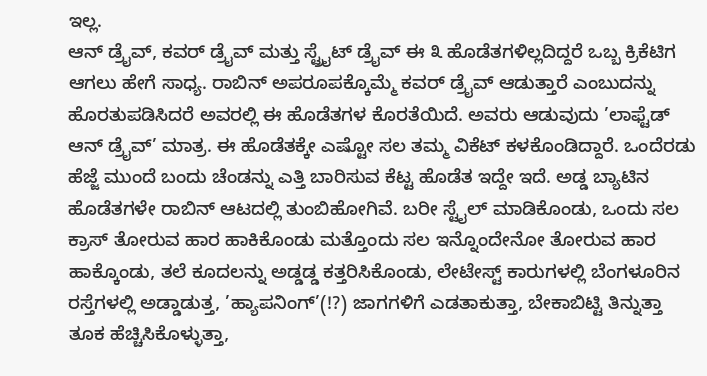ಇಲ್ಲ.
ಆನ್ ಡ್ರೈವ್, ಕವರ್ ಡ್ರೈವ್ ಮತ್ತು ಸ್ಟ್ರೈಟ್ ಡ್ರೈವ್ ಈ ೩ ಹೊಡೆತಗಳಿಲ್ಲದಿದ್ದರೆ ಒಬ್ಬ ಕ್ರಿಕೆಟಿಗ ಆಗಲು ಹೇಗೆ ಸಾಧ್ಯ. ರಾಬಿನ್ ಅಪರೂಪಕ್ಕೊಮ್ಮೆ ಕವರ್ ಡ್ರೈವ್ ಆಡುತ್ತಾರೆ ಎಂಬುದನ್ನು ಹೊರತುಪಡಿಸಿದರೆ ಅವರಲ್ಲಿ ಈ ಹೊಡೆತಗಳ ಕೊರತೆಯಿದೆ. ಅವರು ಆಡುವುದು ’ಲಾಫ್ಟೆಡ್ ಆನ್ ಡ್ರೈವ್’ ಮಾತ್ರ. ಈ ಹೊಡೆತಕ್ಕೇ ಎಷ್ಟೋ ಸಲ ತಮ್ಮ ವಿಕೆಟ್ ಕಳಕೊಂಡಿದ್ದಾರೆ. ಒಂದೆರಡು ಹೆಜ್ಜೆ ಮುಂದೆ ಬಂದು ಚೆಂಡನ್ನು ಎತ್ತಿ ಬಾರಿಸುವ ಕೆಟ್ಟ ಹೊಡೆತ ಇದ್ದೇ ಇದೆ. ಅಡ್ಡ ಬ್ಯಾಟಿನ ಹೊಡೆತಗಳೇ ರಾಬಿನ್ ಆಟದಲ್ಲಿ ತುಂಬಿಹೋಗಿವೆ. ಬರೀ ಸ್ಟೈಲ್ ಮಾಡಿಕೊಂಡು, ಒಂದು ಸಲ ಕ್ರಾಸ್ ತೋರುವ ಹಾರ ಹಾಕಿಕೊಂಡು ಮತ್ತೊಂದು ಸಲ ಇನ್ನೊಂದೇನೋ ತೋರುವ ಹಾರ ಹಾಕ್ಕೊಂಡು, ತಲೆ ಕೂದಲನ್ನು ಅಡ್ಡಡ್ಡ ಕತ್ತರಿಸಿಕೊಂಡು, ಲೇಟೇಸ್ಟ್ ಕಾರುಗಳಲ್ಲಿ ಬೆಂಗಳೂರಿನ ರಸ್ತೆಗಳಲ್ಲಿ ಅಡ್ಡಾಡುತ್ತ, ’ಹ್ಯಾಪನಿಂಗ್’(!?) ಜಾಗಗಳಿಗೆ ಎಡತಾಕುತ್ತಾ, ಬೇಕಾಬಿಟ್ಟಿ ತಿನ್ನುತ್ತಾ ತೂಕ ಹೆಚ್ಚಿಸಿಕೊಳ್ಳುತ್ತಾ,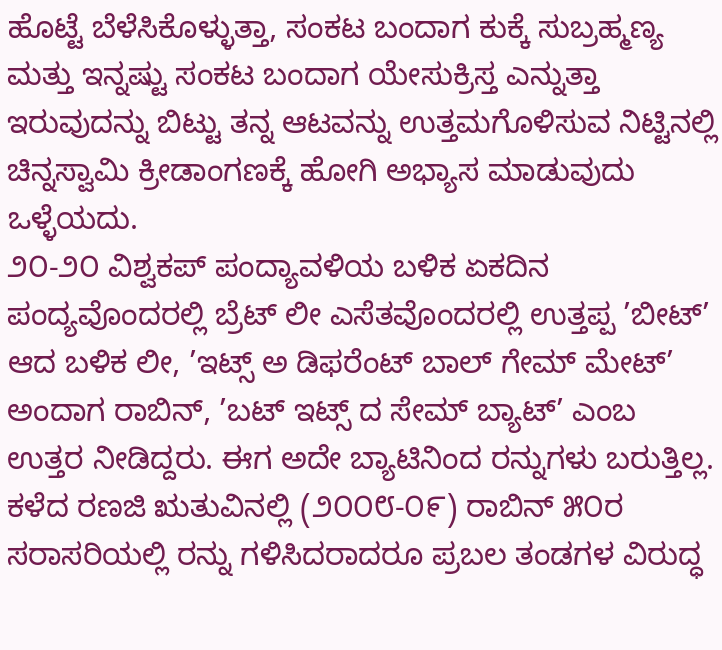ಹೊಟ್ಟೆ ಬೆಳೆಸಿಕೊಳ್ಳುತ್ತಾ, ಸಂಕಟ ಬಂದಾಗ ಕುಕ್ಕೆ ಸುಬ್ರಹ್ಮಣ್ಯ ಮತ್ತು ಇನ್ನಷ್ಟು ಸಂಕಟ ಬಂದಾಗ ಯೇಸುಕ್ರಿಸ್ತ ಎನ್ನುತ್ತಾ ಇರುವುದನ್ನು ಬಿಟ್ಟು ತನ್ನ ಆಟವನ್ನು ಉತ್ತಮಗೊಳಿಸುವ ನಿಟ್ಟಿನಲ್ಲಿ ಚಿನ್ನಸ್ವಾಮಿ ಕ್ರೀಡಾಂಗಣಕ್ಕೆ ಹೋಗಿ ಅಭ್ಯಾಸ ಮಾಡುವುದು ಒಳ್ಳೆಯದು.
೨೦-೨೦ ವಿಶ್ವಕಪ್ ಪಂದ್ಯಾವಳಿಯ ಬಳಿಕ ಏಕದಿನ ಪಂದ್ಯವೊಂದರಲ್ಲಿ ಬ್ರೆಟ್ ಲೀ ಎಸೆತವೊಂದರಲ್ಲಿ ಉತ್ತಪ್ಪ ’ಬೀಟ್’ ಆದ ಬಳಿಕ ಲೀ, ’ಇಟ್ಸ್ ಅ ಡಿಫರೆಂಟ್ ಬಾಲ್ ಗೇಮ್ ಮೇಟ್’ ಅಂದಾಗ ರಾಬಿನ್, ’ಬಟ್ ಇಟ್ಸ್ ದ ಸೇಮ್ ಬ್ಯಾಟ್’ ಎಂಬ ಉತ್ತರ ನೀಡಿದ್ದರು. ಈಗ ಅದೇ ಬ್ಯಾಟಿನಿಂದ ರನ್ನುಗಳು ಬರುತ್ತಿಲ್ಲ. ಕಳೆದ ರಣಜಿ ಋತುವಿನಲ್ಲಿ (೨೦೦೮-೦೯) ರಾಬಿನ್ ೫೦ರ ಸರಾಸರಿಯಲ್ಲಿ ರನ್ನು ಗಳಿಸಿದರಾದರೂ ಪ್ರಬಲ ತಂಡಗಳ ವಿರುದ್ಧ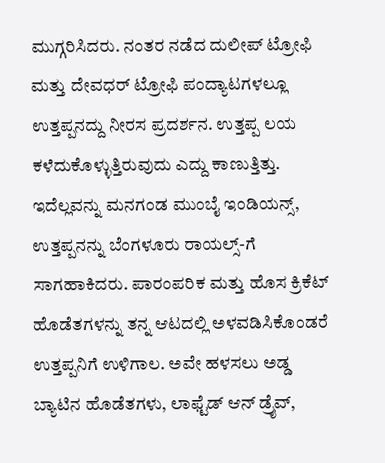ಮುಗ್ಗರಿಸಿದರು. ನಂತರ ನಡೆದ ದುಲೀಪ್ ಟ್ರೋಫಿ ಮತ್ತು ದೇವಧರ್ ಟ್ರೋಫಿ ಪಂದ್ಯಾಟಗಳಲ್ಲೂ ಉತ್ತಪ್ಪನದ್ದು ನೀರಸ ಪ್ರದರ್ಶನ. ಉತ್ತಪ್ಪ ಲಯ ಕಳೆದುಕೊಳ್ಳುತ್ತಿರುವುದು ಎದ್ದು ಕಾಣುತ್ತಿತ್ತು. ಇದೆಲ್ಲವನ್ನು ಮನಗಂಡ ಮುಂಬೈ ಇಂಡಿಯನ್ಸ್, ಉತ್ತಪ್ಪನನ್ನು ಬೆಂಗಳೂರು ರಾಯಲ್ಸ್-ಗೆ ಸಾಗಹಾಕಿದರು. ಪಾರಂಪರಿಕ ಮತ್ತು ಹೊಸ ಕ್ರಿಕೆಟ್ ಹೊಡೆತಗಳನ್ನು ತನ್ನ ಆಟದಲ್ಲಿ ಅಳವಡಿಸಿಕೊಂಡರೆ ಉತ್ತಪ್ಪನಿಗೆ ಉಳಿಗಾಲ. ಅವೇ ಹಳಸಲು ಅಡ್ಡ ಬ್ಯಾಟಿನ ಹೊಡೆತಗಳು, ಲಾಫ್ಟೆಡ್ ಆನ್ ಡ್ರೈವ್,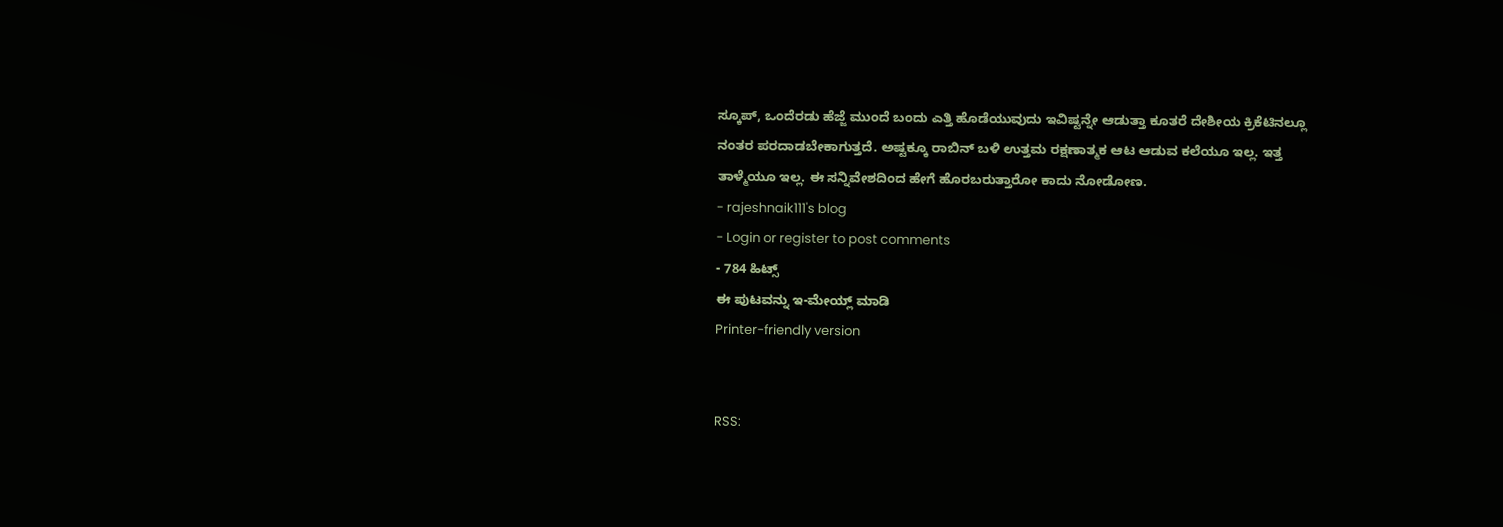ಸ್ಕೂಪ್, ಒಂದೆರಡು ಹೆಜ್ಜೆ ಮುಂದೆ ಬಂದು ಎತ್ತಿ ಹೊಡೆಯುವುದು ಇವಿಷ್ಟನ್ನೇ ಆಡುತ್ತಾ ಕೂತರೆ ದೇಶೀಯ ಕ್ರಿಕೆಟಿನಲ್ಲೂ ನಂತರ ಪರದಾಡಬೇಕಾಗುತ್ತದೆ. ಅಷ್ಟಕ್ಕೂ ರಾಬಿನ್ ಬಳಿ ಉತ್ತಮ ರಕ್ಷಣಾತ್ಮಕ ಆಟ ಆಡುವ ಕಲೆಯೂ ಇಲ್ಲ. ಇತ್ತ ತಾಳ್ಮೆಯೂ ಇಲ್ಲ. ಈ ಸನ್ನಿವೇಶದಿಂದ ಹೇಗೆ ಹೊರಬರುತ್ತಾರೋ ಕಾದು ನೋಡೋಣ.
- rajeshnaik111's blog
- Login or register to post comments
- 784 ಹಿಟ್ಸ್
ಈ ಪುಟವನ್ನು ಇ-ಮೇಯ್ಲ್ ಮಾಡಿ
Printer-friendly version


RSS: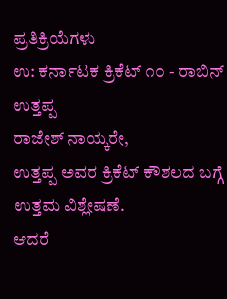ಪ್ರತಿಕ್ರಿಯೆಗಳು
ಉ: ಕರ್ನಾಟಕ ಕ್ರಿಕೆಟ್ ೧೦ - ರಾಬಿನ್ ಉತ್ತಪ್ಪ
ರಾಜೇಶ್ ನಾಯ್ಕರೇ,
ಉತ್ತಪ್ಪ ಅವರ ಕ್ರಿಕೆಟ್ ಕೌಶಲದ ಬಗ್ಗೆ ಉತ್ತಮ ವಿಶ್ಲೇಷಣೆ.
ಆದರೆ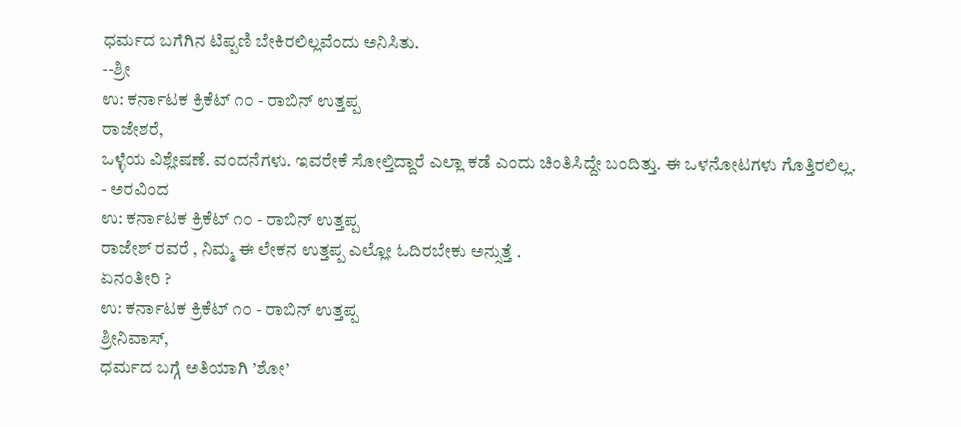ಧರ್ಮದ ಬಗೆಗಿನ ಟಿಪ್ಪಣಿ ಬೇಕಿರಲಿಲ್ಲವೆಂದು ಅನಿಸಿತು.
--ಶ್ರೀ
ಉ: ಕರ್ನಾಟಕ ಕ್ರಿಕೆಟ್ ೧೦ - ರಾಬಿನ್ ಉತ್ತಪ್ಪ
ರಾಜೇಶರೆ,
ಒಳ್ಳೆಯ ವಿಶ್ಲೇಷಣೆ. ವಂದನೆಗಳು. ಇವರೇಕೆ ಸೋಲ್ತಿದ್ದಾರೆ ಎಲ್ಲಾ ಕಡೆ ಎಂದು ಚಿಂತಿಸಿದ್ದೇ ಬಂದಿತ್ತು. ಈ ಒಳನೋಟಗಳು ಗೊತ್ತಿರಲಿಲ್ಲ.
- ಅರವಿಂದ
ಉ: ಕರ್ನಾಟಕ ಕ್ರಿಕೆಟ್ ೧೦ - ರಾಬಿನ್ ಉತ್ತಪ್ಪ
ರಾಜೇಶ್ ರವರೆ , ನಿಮ್ಮ ಈ ಲೇಕನ ಉತ್ತಪ್ಪ ಎಲ್ಲೋ ಓದಿರಬೇಕು ಅನ್ಸುತ್ತೆ .
ಏನಂತೀರಿ ?
ಉ: ಕರ್ನಾಟಕ ಕ್ರಿಕೆಟ್ ೧೦ - ರಾಬಿನ್ ಉತ್ತಪ್ಪ
ಶ್ರೀನಿವಾಸ್,
ಧರ್ಮದ ಬಗ್ಗೆ ಅತಿಯಾಗಿ ’ಶೋ’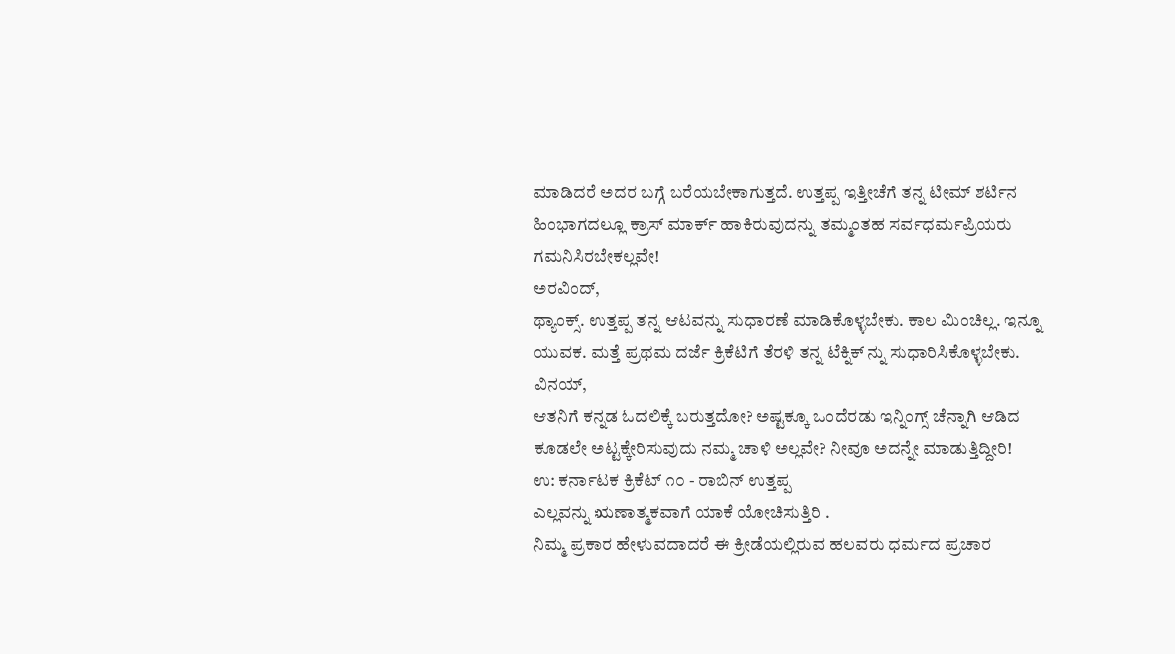ಮಾಡಿದರೆ ಅದರ ಬಗ್ಗೆ ಬರೆಯಬೇಕಾಗುತ್ತದೆ. ಉತ್ತಪ್ಪ ಇತ್ತೀಚೆಗೆ ತನ್ನ ಟೀಮ್ ಶರ್ಟಿನ ಹಿಂಭಾಗದಲ್ಲೂ ಕ್ರಾಸ್ ಮಾರ್ಕ್ ಹಾಕಿರುವುದನ್ನು ತಮ್ಮಂತಹ ಸರ್ವಧರ್ಮಪ್ರಿಯರು ಗಮನಿಸಿರಬೇಕಲ್ಲವೇ!
ಅರವಿಂದ್,
ಥ್ಯಾಂಕ್ಸ್. ಉತ್ತಪ್ಪ ತನ್ನ ಆಟವನ್ನು ಸುಧಾರಣೆ ಮಾಡಿಕೊಳ್ಳಬೇಕು. ಕಾಲ ಮಿಂಚಿಲ್ಲ. ಇನ್ನೂ ಯುವಕ. ಮತ್ತೆ ಪ್ರಥಮ ದರ್ಜೆ ಕ್ರಿಕೆಟಿಗೆ ತೆರಳಿ ತನ್ನ ಟೆಕ್ನಿಕ್ ನ್ನು ಸುಧಾರಿಸಿಕೊಳ್ಳಬೇಕು.
ವಿನಯ್,
ಆತನಿಗೆ ಕನ್ನಡ ಓದಲಿಕ್ಕೆ ಬರುತ್ತದೋ? ಅಷ್ಟಕ್ಕೂ ಒಂದೆರಡು ಇನ್ನಿಂಗ್ಸ್ ಚೆನ್ನಾಗಿ ಆಡಿದ ಕೂಡಲೇ ಅಟ್ಟಕ್ಕೇರಿಸುವುದು ನಮ್ಮ ಚಾಳಿ ಅಲ್ಲವೇ? ನೀವೂ ಅದನ್ನೇ ಮಾಡುತ್ತಿದ್ದೀರಿ!
ಉ: ಕರ್ನಾಟಕ ಕ್ರಿಕೆಟ್ ೧೦ - ರಾಬಿನ್ ಉತ್ತಪ್ಪ
ಎಲ್ಲವನ್ನು ಋಣಾತ್ಮಕವಾಗೆ ಯಾಕೆ ಯೋಚಿಸುತ್ತಿರಿ .
ನಿಮ್ಮ ಪ್ರಕಾರ ಹೇಳುವದಾದರೆ ಈ ಕ್ರೀಡೆಯಲ್ಲಿರುವ ಹಲವರು ಧರ್ಮದ ಪ್ರಚಾರ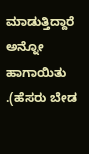ಮಾಡುತ್ತಿದ್ದಾರೆ ಅನ್ನೋ ಹಾಗಾಯಿತು .(ಹೆಸರು ಬೇಡ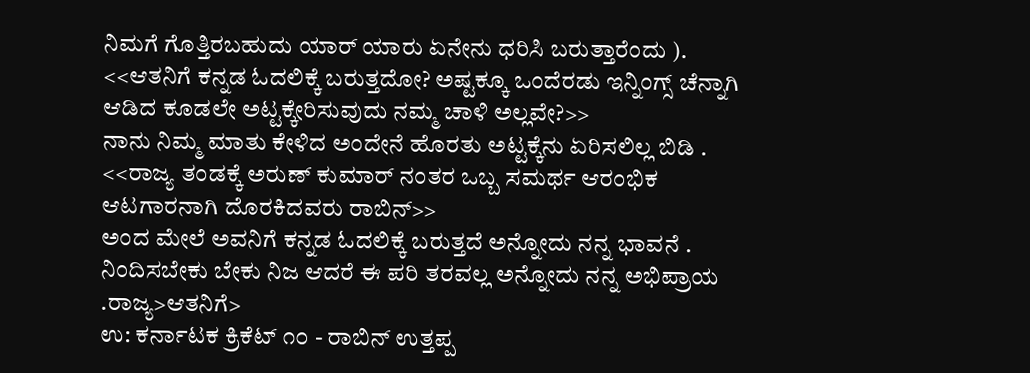ನಿಮಗೆ ಗೊತ್ತಿರಬಹುದು ಯಾರ್ ಯಾರು ಏನೇನು ಧರಿಸಿ ಬರುತ್ತಾರೆಂದು ).
<<ಆತನಿಗೆ ಕನ್ನಡ ಓದಲಿಕ್ಕೆ ಬರುತ್ತದೋ? ಅಷ್ಟಕ್ಕೂ ಒಂದೆರಡು ಇನ್ನಿಂಗ್ಸ್ ಚೆನ್ನಾಗಿ ಆಡಿದ ಕೂಡಲೇ ಅಟ್ಟಕ್ಕೇರಿಸುವುದು ನಮ್ಮ ಚಾಳಿ ಅಲ್ಲವೇ?>>
ನಾನು ನಿಮ್ಮ ಮಾತು ಕೇಳಿದ ಅಂದೇನೆ ಹೊರತು ಅಟ್ಟಕ್ಕೆನು ಏರಿಸಲಿಲ್ಲ ಬಿಡಿ .
<<ರಾಜ್ಯ ತಂಡಕ್ಕೆ ಅರುಣ್ ಕುಮಾರ್ ನಂತರ ಒಬ್ಬ ಸಮರ್ಥ ಆರಂಭಿಕ ಆಟಗಾರನಾಗಿ ದೊರಕಿದವರು ರಾಬಿನ್>>
ಅಂದ ಮೇಲೆ ಅವನಿಗೆ ಕನ್ನಡ ಓದಲಿಕ್ಕೆ ಬರುತ್ತದೆ ಅನ್ನೋದು ನನ್ನ ಭಾವನೆ .
ನಿಂದಿಸಬೇಕು ಬೇಕು ನಿಜ ಆದರೆ ಈ ಪರಿ ತರವಲ್ಲ ಅನ್ನೋದು ನನ್ನ ಅಭಿಪ್ರಾಯ .ರಾಜ್ಯ>ಆತನಿಗೆ>
ಉ: ಕರ್ನಾಟಕ ಕ್ರಿಕೆಟ್ ೧೦ - ರಾಬಿನ್ ಉತ್ತಪ್ಪ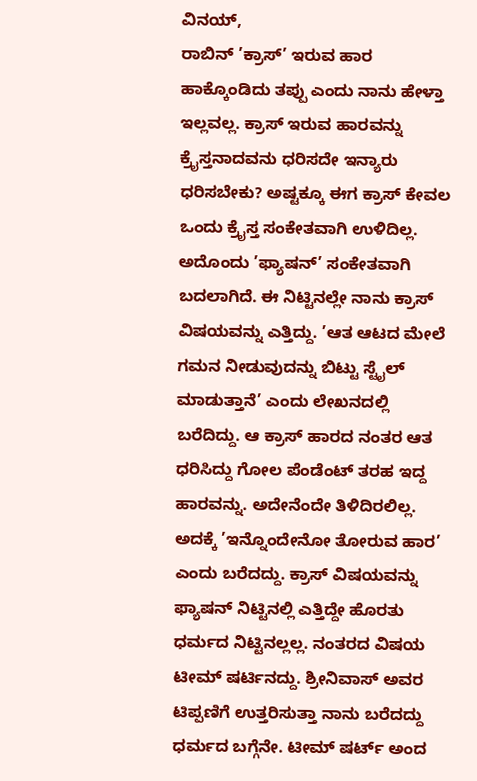ವಿನಯ್,
ರಾಬಿನ್ ’ಕ್ರಾಸ್’ ಇರುವ ಹಾರ ಹಾಕ್ಕೊಂಡಿದು ತಪ್ಪು ಎಂದು ನಾನು ಹೇಳ್ತಾ ಇಲ್ಲವಲ್ಲ. ಕ್ರಾಸ್ ಇರುವ ಹಾರವನ್ನು ಕ್ರೈಸ್ತನಾದವನು ಧರಿಸದೇ ಇನ್ಯಾರು ಧರಿಸಬೇಕು? ಅಷ್ಟಕ್ಕೂ ಈಗ ಕ್ರಾಸ್ ಕೇವಲ ಒಂದು ಕ್ರೈಸ್ತ ಸಂಕೇತವಾಗಿ ಉಳಿದಿಲ್ಲ. ಅದೊಂದು ’ಫ್ಯಾಷನ್’ ಸಂಕೇತವಾಗಿ ಬದಲಾಗಿದೆ. ಈ ನಿಟ್ಟಿನಲ್ಲೇ ನಾನು ಕ್ರಾಸ್ ವಿಷಯವನ್ನು ಎತ್ತಿದ್ದು. ’ಆತ ಆಟದ ಮೇಲೆ ಗಮನ ನೀಡುವುದನ್ನು ಬಿಟ್ಟು ಸ್ಟೈಲ್ ಮಾಡುತ್ತಾನೆ’ ಎಂದು ಲೇಖನದಲ್ಲಿ ಬರೆದಿದ್ದು. ಆ ಕ್ರಾಸ್ ಹಾರದ ನಂತರ ಆತ ಧರಿಸಿದ್ದು ಗೋಲ ಪೆಂಡೆಂಟ್ ತರಹ ಇದ್ದ ಹಾರವನ್ನು. ಅದೇನೆಂದೇ ತಿಳಿದಿರಲಿಲ್ಲ. ಅದಕ್ಕೆ ’ಇನ್ನೊಂದೇನೋ ತೋರುವ ಹಾರ’ ಎಂದು ಬರೆದದ್ದು. ಕ್ರಾಸ್ ವಿಷಯವನ್ನು ಫ್ಯಾಷನ್ ನಿಟ್ಟಿನಲ್ಲಿ ಎತ್ತಿದ್ದೇ ಹೊರತು ಧರ್ಮದ ನಿಟ್ಟಿನಲ್ಲಲ್ಲ. ನಂತರದ ವಿಷಯ ಟೀಮ್ ಷರ್ಟಿನದ್ದು. ಶ್ರೀನಿವಾಸ್ ಅವರ ಟಿಪ್ಪಣಿಗೆ ಉತ್ತರಿಸುತ್ತಾ ನಾನು ಬರೆದದ್ದು ಧರ್ಮದ ಬಗ್ಗೆನೇ. ಟೀಮ್ ಷರ್ಟ್ ಅಂದ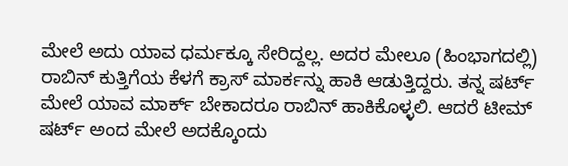ಮೇಲೆ ಅದು ಯಾವ ಧರ್ಮಕ್ಕೂ ಸೇರಿದ್ದಲ್ಲ. ಅದರ ಮೇಲೂ (ಹಿಂಭಾಗದಲ್ಲಿ) ರಾಬಿನ್ ಕುತ್ತಿಗೆಯ ಕೆಳಗೆ ಕ್ರಾಸ್ ಮಾರ್ಕನ್ನು ಹಾಕಿ ಆಡುತ್ತಿದ್ದರು. ತನ್ನ ಷರ್ಟ್ ಮೇಲೆ ಯಾವ ಮಾರ್ಕ್ ಬೇಕಾದರೂ ರಾಬಿನ್ ಹಾಕಿಕೊಳ್ಳಲಿ. ಆದರೆ ಟೀಮ್ ಷರ್ಟ್ ಅಂದ ಮೇಲೆ ಅದಕ್ಕೊಂದು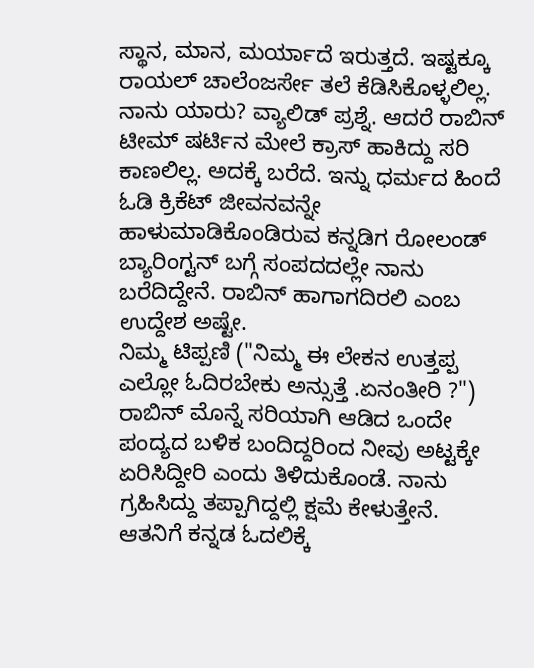ಸ್ಥಾನ, ಮಾನ, ಮರ್ಯಾದೆ ಇರುತ್ತದೆ. ಇಷ್ಟಕ್ಕೂ ರಾಯಲ್ ಚಾಲೆಂಜರ್ಸೇ ತಲೆ ಕೆಡಿಸಿಕೊಳ್ಳಲಿಲ್ಲ. ನಾನು ಯಾರು? ವ್ಯಾಲಿಡ್ ಪ್ರಶ್ನೆ. ಆದರೆ ರಾಬಿನ್ ಟೀಮ್ ಷರ್ಟಿನ ಮೇಲೆ ಕ್ರಾಸ್ ಹಾಕಿದ್ದು ಸರಿ ಕಾಣಲಿಲ್ಲ. ಅದಕ್ಕೆ ಬರೆದೆ. ಇನ್ನು ಧರ್ಮದ ಹಿಂದೆ ಓಡಿ ಕ್ರಿಕೆಟ್ ಜೀವನವನ್ನೇ ಹಾಳುಮಾಡಿಕೊಂಡಿರುವ ಕನ್ನಡಿಗ ರೋಲಂಡ್ ಬ್ಯಾರಿಂಗ್ಟನ್ ಬಗ್ಗೆ ಸಂಪದದಲ್ಲೇ ನಾನು ಬರೆದಿದ್ದೇನೆ. ರಾಬಿನ್ ಹಾಗಾಗದಿರಲಿ ಎಂಬ ಉದ್ದೇಶ ಅಷ್ಟೇ.
ನಿಮ್ಮ ಟಿಪ್ಪಣಿ ("ನಿಮ್ಮ ಈ ಲೇಕನ ಉತ್ತಪ್ಪ ಎಲ್ಲೋ ಓದಿರಬೇಕು ಅನ್ಸುತ್ತೆ .ಏನಂತೀರಿ ?") ರಾಬಿನ್ ಮೊನ್ನೆ ಸರಿಯಾಗಿ ಆಡಿದ ಒಂದೇ ಪಂದ್ಯದ ಬಳಿಕ ಬಂದಿದ್ದರಿಂದ ನೀವು ಅಟ್ಟಕ್ಕೇ ಏರಿಸಿದ್ದೀರಿ ಎಂದು ತಿಳಿದುಕೊಂಡೆ. ನಾನು ಗ್ರಹಿಸಿದ್ದು ತಪ್ಪಾಗಿದ್ದಲ್ಲಿ ಕ್ಷಮೆ ಕೇಳುತ್ತೇನೆ.
ಆತನಿಗೆ ಕನ್ನಡ ಓದಲಿಕ್ಕೆ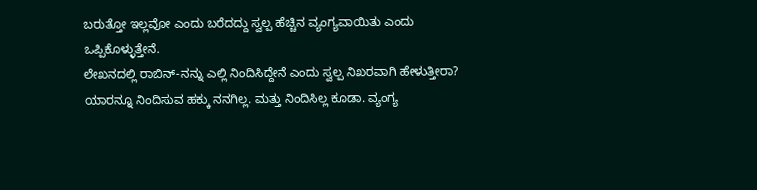ಬರುತ್ತೋ ಇಲ್ಲವೋ ಎಂದು ಬರೆದದ್ದು ಸ್ವಲ್ಪ ಹೆಚ್ಚಿನ ವ್ಯಂಗ್ಯವಾಯಿತು ಎಂದು ಒಪ್ಪಿಕೊಳ್ಳುತ್ತೇನೆ.
ಲೇಖನದಲ್ಲಿ ರಾಬಿನ್-ನನ್ನು ಎಲ್ಲಿ ನಿಂದಿಸಿದ್ದೇನೆ ಎಂದು ಸ್ವಲ್ಪ ನಿಖರವಾಗಿ ಹೇಳುತ್ತೀರಾ? ಯಾರನ್ನೂ ನಿಂದಿಸುವ ಹಕ್ಕು ನನಗಿಲ್ಲ. ಮತ್ತು ನಿಂದಿಸಿಲ್ಲ ಕೂಡಾ. ವ್ಯಂಗ್ಯ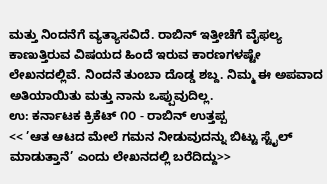ಮತ್ತು ನಿಂದನೆಗೆ ವ್ಯತ್ಯಾಸವಿದೆ. ರಾಬಿನ್ ಇತ್ತೀಚೆಗೆ ವೈಫಲ್ಯ ಕಾಣುತ್ತಿರುವ ವಿಷಯದ ಹಿಂದೆ ಇರುವ ಕಾರಣಗಳಷ್ಟೇ ಲೇಖನದಲ್ಲಿವೆ. ನಿಂದನೆ ತುಂಬಾ ದೊಡ್ಡ ಶಬ್ದ. ನಿಮ್ಮ ಈ ಅಪವಾದ ಅತಿಯಾಯಿತು ಮತ್ತು ನಾನು ಒಪ್ಪುವುದಿಲ್ಲ.
ಉ: ಕರ್ನಾಟಕ ಕ್ರಿಕೆಟ್ ೧೦ - ರಾಬಿನ್ ಉತ್ತಪ್ಪ
<< ’ಆತ ಆಟದ ಮೇಲೆ ಗಮನ ನೀಡುವುದನ್ನು ಬಿಟ್ಟು ಸ್ಟೈಲ್ ಮಾಡುತ್ತಾನೆ’ ಎಂದು ಲೇಖನದಲ್ಲಿ ಬರೆದಿದ್ದು>>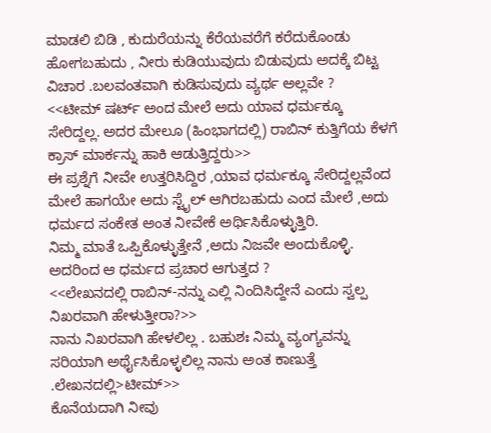ಮಾಡಲಿ ಬಿಡಿ , ಕುದುರೆಯನ್ನು ಕೆರೆಯವರೆಗೆ ಕರೆದುಕೊಂಡು ಹೋಗಬಹುದು , ನೀರು ಕುಡಿಯುವುದು ಬಿಡುವುದು ಅದಕ್ಕೆ ಬಿಟ್ಟ ವಿಚಾರ .ಬಲವಂತವಾಗಿ ಕುಡಿಸುವುದು ವ್ಯರ್ಥ ಅಲ್ಲವೇ ?
<<ಟೀಮ್ ಷರ್ಟ್ ಅಂದ ಮೇಲೆ ಅದು ಯಾವ ಧರ್ಮಕ್ಕೂ ಸೇರಿದ್ದಲ್ಲ. ಅದರ ಮೇಲೂ (ಹಿಂಭಾಗದಲ್ಲಿ) ರಾಬಿನ್ ಕುತ್ತಿಗೆಯ ಕೆಳಗೆ ಕ್ರಾಸ್ ಮಾರ್ಕನ್ನು ಹಾಕಿ ಆಡುತ್ತಿದ್ದರು>>
ಈ ಪ್ರಶ್ನೆಗೆ ನೀವೇ ಉತ್ತರಿಸಿದ್ದಿರ ,ಯಾವ ಧರ್ಮಕ್ಕೂ ಸೇರಿದ್ದಲ್ಲವೆಂದ ಮೇಲೆ ಹಾಗಯೇ ಅದು ಸ್ಟೈಲ್ ಆಗಿರಬಹುದು ಎಂದ ಮೇಲೆ ,ಅದು ಧರ್ಮದ ಸಂಕೇತ ಅಂತ ನೀವೇಕೆ ಅರ್ಥಿಸಿಕೊಳ್ಳುತ್ತಿರಿ.
ನಿಮ್ಮ ಮಾತೆ ಒಪ್ಪಿಕೊಳ್ಳುತ್ತೇನೆ ,ಅದು ನಿಜವೇ ಅಂದುಕೊಳ್ಳಿ. ಅದರಿಂದ ಆ ಧರ್ಮದ ಪ್ರಚಾರ ಆಗುತ್ತದ ?
<<ಲೇಖನದಲ್ಲಿ ರಾಬಿನ್-ನನ್ನು ಎಲ್ಲಿ ನಿಂದಿಸಿದ್ದೇನೆ ಎಂದು ಸ್ವಲ್ಪ ನಿಖರವಾಗಿ ಹೇಳುತ್ತೀರಾ?>>
ನಾನು ನಿಖರವಾಗಿ ಹೇಳಲಿಲ್ಲ . ಬಹುಶಃ ನಿಮ್ಮ ವ್ಯಂಗ್ಯವನ್ನು ಸರಿಯಾಗಿ ಅರ್ಥೈಸಿಕೊಳ್ಳಲಿಲ್ಲ ನಾನು ಅಂತ ಕಾಣುತ್ತೆ .ಲೇಖನದಲ್ಲಿ>ಟೀಮ್>>
ಕೊನೆಯದಾಗಿ ನೀವು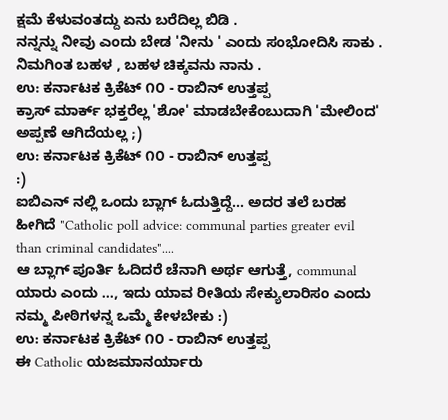ಕ್ಷಮೆ ಕೆಳುವಂತದ್ದು ಏನು ಬರೆದಿಲ್ಲ ಬಿಡಿ .
ನನ್ನನ್ನು ನೀವು ಎಂದು ಬೇಡ 'ನೀನು ' ಎಂದು ಸಂಭೋದಿಸಿ ಸಾಕು . ನಿಮಗಿಂತ ಬಹಳ , ಬಹಳ ಚಿಕ್ಕವನು ನಾನು .
ಉ: ಕರ್ನಾಟಕ ಕ್ರಿಕೆಟ್ ೧೦ - ರಾಬಿನ್ ಉತ್ತಪ್ಪ
ಕ್ರಾಸ್ ಮಾರ್ಕ್ ಭಕ್ತರೆಲ್ಲ 'ಶೋ' ಮಾಡಬೇಕೆಂಬುದಾಗಿ 'ಮೇಲಿಂದ' ಅಪ್ಪಣೆ ಆಗಿದೆಯಲ್ಲ ;)
ಉ: ಕರ್ನಾಟಕ ಕ್ರಿಕೆಟ್ ೧೦ - ರಾಬಿನ್ ಉತ್ತಪ್ಪ
:)
ಐಬಿಎನ್ ನಲ್ಲಿ ಒಂದು ಬ್ಲಾಗ್ ಓದುತ್ತಿದ್ದೆ... ಅದರ ತಲೆ ಬರಹ ಹೀಗಿದೆ "Catholic poll advice: communal parties greater evil than criminal candidates"....
ಆ ಬ್ಲಾಗ್ ಪೂರ್ತಿ ಓದಿದರೆ ಚೆನಾಗಿ ಅರ್ಥ ಆಗುತ್ತೆ, communal ಯಾರು ಎಂದು ..., ಇದು ಯಾವ ರೀತಿಯ ಸೇಕ್ಯುಲಾರಿಸಂ ಎಂದು ನಮ್ಮ ಪೀಠಿಗಳನ್ನ ಒಮ್ಮೆ ಕೇಳಬೇಕು :)
ಉ: ಕರ್ನಾಟಕ ಕ್ರಿಕೆಟ್ ೧೦ - ರಾಬಿನ್ ಉತ್ತಪ್ಪ
ಈ Catholic ಯಜಮಾನರ್ಯಾರು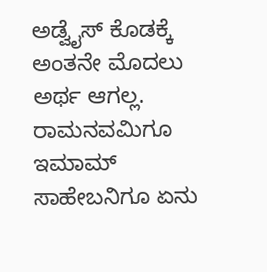ಅಡ್ವೈಸ್ ಕೊಡಕ್ಕೆ ಅಂತನೇ ಮೊದಲು ಅರ್ಥ ಆಗಲ್ಲ. ರಾಮನವಮಿಗೂ ಇಮಾಮ್ ಸಾಹೇಬನಿಗೂ ಏನು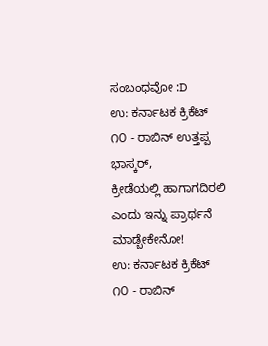ಸಂಬಂಧವೋ :D
ಉ: ಕರ್ನಾಟಕ ಕ್ರಿಕೆಟ್ ೧೦ - ರಾಬಿನ್ ಉತ್ತಪ್ಪ
ಭಾಸ್ಕರ್,
ಕ್ರೀಡೆಯಲ್ಲಿ ಹಾಗಾಗದಿರಲಿ ಎಂದು ಇನ್ನು ಪ್ರಾರ್ಥನೆ ಮಾಡ್ಬೇಕೇನೋ!
ಉ: ಕರ್ನಾಟಕ ಕ್ರಿಕೆಟ್ ೧೦ - ರಾಬಿನ್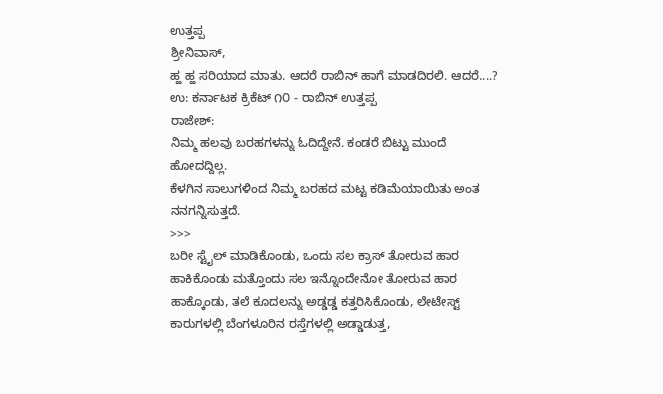ಉತ್ತಪ್ಪ
ಶ್ರೀನಿವಾಸ್,
ಹ್ಹ ಹ್ಹ ಸರಿಯಾದ ಮಾತು. ಆದರೆ ರಾಬಿನ್ ಹಾಗೆ ಮಾಡದಿರಲಿ. ಆದರೆ....?
ಉ: ಕರ್ನಾಟಕ ಕ್ರಿಕೆಟ್ ೧೦ - ರಾಬಿನ್ ಉತ್ತಪ್ಪ
ರಾಜೇಶ್:
ನಿಮ್ಮ ಹಲವು ಬರಹಗಳನ್ನು ಓದಿದ್ದೇನೆ. ಕಂಡರೆ ಬಿಟ್ಟು ಮುಂದೆ ಹೋದದ್ದಿಲ್ಲ.
ಕೆಳಗಿನ ಸಾಲುಗಳಿಂದ ನಿಮ್ಮ ಬರಹದ ಮಟ್ಟ ಕಡಿಮೆಯಾಯಿತು ಅಂತ ನನಗನ್ನಿಸುತ್ತದೆ.
>>>
ಬರೀ ಸ್ಟೈಲ್ ಮಾಡಿಕೊಂಡು, ಒಂದು ಸಲ ಕ್ರಾಸ್ ತೋರುವ ಹಾರ ಹಾಕಿಕೊಂಡು ಮತ್ತೊಂದು ಸಲ ಇನ್ನೊಂದೇನೋ ತೋರುವ ಹಾರ ಹಾಕ್ಕೊಂಡು, ತಲೆ ಕೂದಲನ್ನು ಅಡ್ಡಡ್ಡ ಕತ್ತರಿಸಿಕೊಂಡು, ಲೇಟೇಸ್ಟ್ ಕಾರುಗಳಲ್ಲಿ ಬೆಂಗಳೂರಿನ ರಸ್ತೆಗಳಲ್ಲಿ ಅಡ್ಡಾಡುತ್ತ,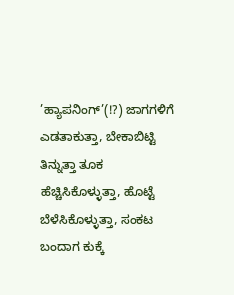’ಹ್ಯಾಪನಿಂಗ್’(!?) ಜಾಗಗಳಿಗೆ ಎಡತಾಕುತ್ತಾ, ಬೇಕಾಬಿಟ್ಟಿ ತಿನ್ನುತ್ತಾ ತೂಕ ಹೆಚ್ಚಿಸಿಕೊಳ್ಳುತ್ತಾ, ಹೊಟ್ಟೆ ಬೆಳೆಸಿಕೊಳ್ಳುತ್ತಾ, ಸಂಕಟ ಬಂದಾಗ ಕುಕ್ಕೆ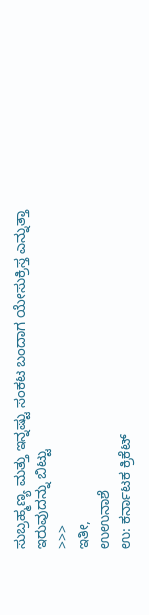ಸುಬ್ರಹ್ಮಣ್ಯ ಮತ್ತು ಇನ್ನಷ್ಟು ಸಂಕಟ ಬಂದಾಗ ಯೇಸುಕ್ರಿಸ್ತ ಎನ್ನುತ್ತಾ ಇರುವುದನ್ನು ಬಿಟ್ಟು
>>>
ಇತೀ,
ಉಉನಾಶೆ
ಉ: ಕರ್ನಾಟಕ ಕ್ರಿಕೆಟ್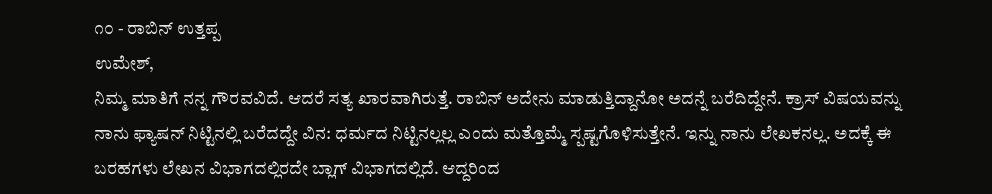೧೦ - ರಾಬಿನ್ ಉತ್ತಪ್ಪ
ಉಮೇಶ್,
ನಿಮ್ಮ ಮಾತಿಗೆ ನನ್ನ ಗೌರವವಿದೆ. ಆದರೆ ಸತ್ಯ ಖಾರವಾಗಿರುತ್ತೆ. ರಾಬಿನ್ ಅದೇನು ಮಾಡುತ್ತಿದ್ದಾನೋ ಅದನ್ನೆ ಬರೆದಿದ್ದೇನೆ. ಕ್ರಾಸ್ ವಿಷಯವನ್ನು ನಾನು ಫ್ಯಾಷನ್ ನಿಟ್ಟಿನಲ್ಲಿ ಬರೆದದ್ದೇ ವಿನ: ಧರ್ಮದ ನಿಟ್ಟಿನಲ್ಲಲ್ಲ ಎಂದು ಮತ್ತೊಮ್ಮೆ ಸ್ಪಷ್ಟಗೊಳಿಸುತ್ತೇನೆ. ಇನ್ನು ನಾನು ಲೇಖಕನಲ್ಲ. ಅದಕ್ಕೆ ಈ ಬರಹಗಳು ಲೇಖನ ವಿಭಾಗದಲ್ಲಿರದೇ ಬ್ಲಾಗ್ ವಿಭಾಗದಲ್ಲಿದೆ. ಆದ್ದರಿಂದ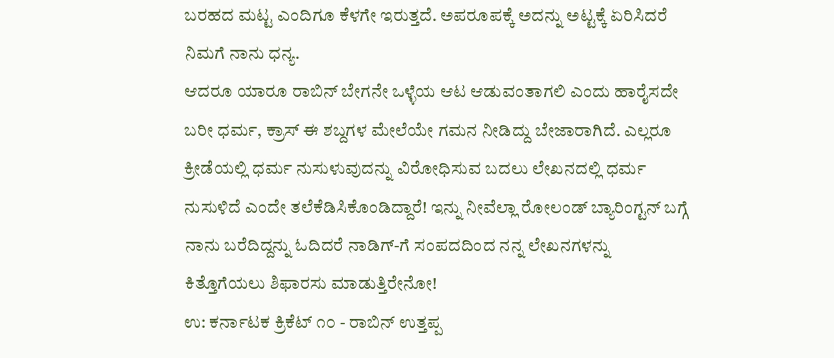ಬರಹದ ಮಟ್ಟ ಎಂದಿಗೂ ಕೆಳಗೇ ಇರುತ್ತದೆ. ಅಪರೂಪಕ್ಕೆ ಅದನ್ನು ಅಟ್ಟಕ್ಕೆ ಏರಿಸಿದರೆ ನಿಮಗೆ ನಾನು ಧನ್ಯ.
ಆದರೂ ಯಾರೂ ರಾಬಿನ್ ಬೇಗನೇ ಒಳ್ಳೆಯ ಆಟ ಆಡುವಂತಾಗಲಿ ಎಂದು ಹಾರೈಸದೇ ಬರೀ ಧರ್ಮ, ಕ್ರಾಸ್ ಈ ಶಬ್ದಗಳ ಮೇಲೆಯೇ ಗಮನ ನೀಡಿದ್ದು ಬೇಜಾರಾಗಿದೆ. ಎಲ್ಲರೂ ಕ್ರೀಡೆಯಲ್ಲಿ ಧರ್ಮ ನುಸುಳುವುದನ್ನು ವಿರೋಧಿಸುವ ಬದಲು ಲೇಖನದಲ್ಲಿ ಧರ್ಮ ನುಸುಳಿದೆ ಎಂದೇ ತಲೆಕೆಡಿಸಿಕೊಂಡಿದ್ದಾರೆ! ಇನ್ನು ನೀವೆಲ್ಲಾ ರೋಲಂಡ್ ಬ್ಯಾರಿಂಗ್ಟನ್ ಬಗ್ಗೆ ನಾನು ಬರೆದಿದ್ದನ್ನು ಓದಿದರೆ ನಾಡಿಗ್-ಗೆ ಸಂಪದದಿಂದ ನನ್ನ ಲೇಖನಗಳನ್ನು ಕಿತ್ತೊಗೆಯಲು ಶಿಫಾರಸು ಮಾಡುತ್ತಿರೇನೋ!
ಉ: ಕರ್ನಾಟಕ ಕ್ರಿಕೆಟ್ ೧೦ - ರಾಬಿನ್ ಉತ್ತಪ್ಪ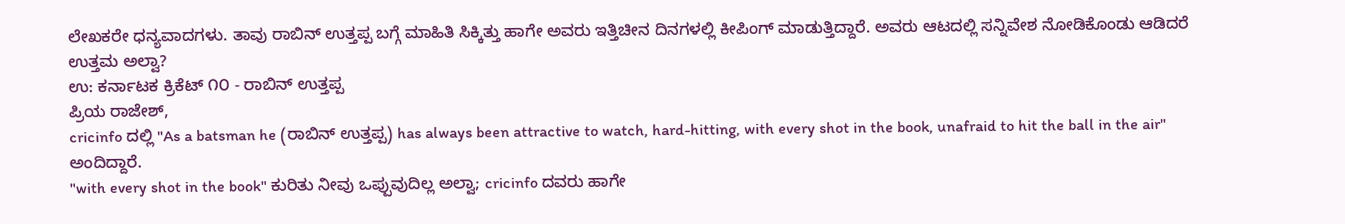ಲೇಖಕರೇ ಧನ್ಯವಾದಗಳು. ತಾವು ರಾಬಿನ್ ಉತ್ತಪ್ಪ ಬಗ್ಗೆ ಮಾಹಿತಿ ಸಿಕ್ಕಿತ್ತು ಹಾಗೇ ಅವರು ಇತ್ತಿಚೀನ ದಿನಗಳಲ್ಲಿ ಕೀಪಿಂಗ್ ಮಾಡುತ್ತಿದ್ದಾರೆ. ಅವರು ಆಟದಲ್ಲಿ ಸನ್ನಿವೇಶ ನೋಡಿಕೊಂಡು ಆಡಿದರೆ ಉತ್ತಮ ಅಲ್ವಾ?
ಉ: ಕರ್ನಾಟಕ ಕ್ರಿಕೆಟ್ ೧೦ - ರಾಬಿನ್ ಉತ್ತಪ್ಪ
ಪ್ರಿಯ ರಾಜೇಶ್,
cricinfo ದಲ್ಲಿ "As a batsman he (ರಾಬಿನ್ ಉತ್ತಪ್ಪ) has always been attractive to watch, hard-hitting, with every shot in the book, unafraid to hit the ball in the air" ಅಂದಿದ್ದಾರೆ.
"with every shot in the book" ಕುರಿತು ನೀವು ಒಪ್ಪುವುದಿಲ್ಲ ಅಲ್ವಾ; cricinfo ದವರು ಹಾಗೇ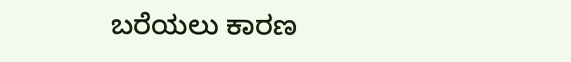ಬರೆಯಲು ಕಾರಣ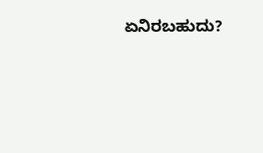ಏನಿರಬಹುದು?